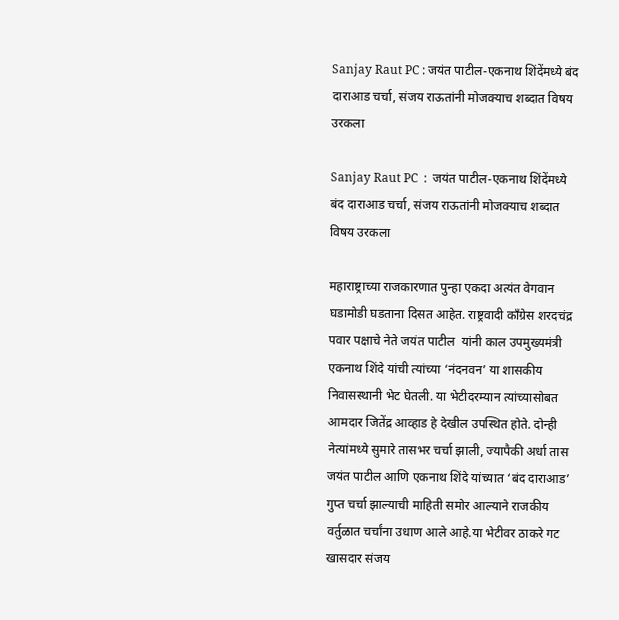Sanjay Raut PC : जयंत पाटील-एकनाथ शिंदेंमध्ये बंद दाराआड चर्चा, संजय राऊतांनी मोजक्याच शब्दात विषय उरकला

Sanjay Raut PC  :  जयंत पाटील-एकनाथ शिंदेंमध्ये बंद दाराआड चर्चा, संजय राऊतांनी मोजक्याच शब्दात विषय उरकला

महाराष्ट्राच्या राजकारणात पुन्हा एकदा अत्यंत वेगवान घडामोडी घडताना दिसत आहेत. राष्ट्रवादी काँग्रेस शरदचंद्र पवार पक्षाचे नेते जयंत पाटील  यांनी काल उपमुख्यमंत्री एकनाथ शिंदे यांची त्यांच्या ‘नंदनवन’ या शासकीय निवासस्थानी भेट घेतली. या भेटीदरम्यान त्यांच्यासोबत आमदार जितेंद्र आव्हाड हे देखील उपस्थित होते. दोन्ही नेत्यांमध्ये सुमारे तासभर चर्चा झाली, ज्यापैकी अर्धा तास जयंत पाटील आणि एकनाथ शिंदे यांच्यात ‘बंद दाराआड’ गुप्त चर्चा झाल्याची माहिती समोर आल्याने राजकीय वर्तुळात चर्चांना उधाण आले आहे.या भेटीवर ठाकरे गट खासदार संजय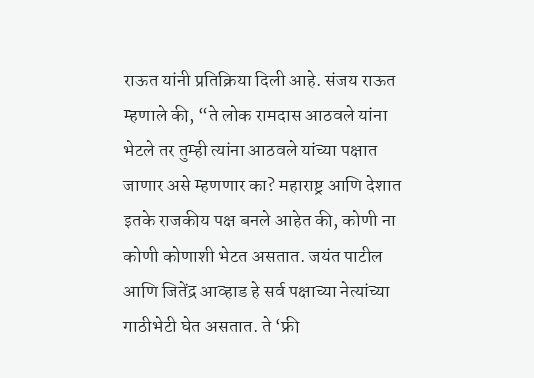राऊत यांनी प्रतिक्रिया दिली आहे. संजय राऊत म्हणाले की, “ते लोक रामदास आठवले यांना भेटले तर तुम्ही त्यांना आठवले यांच्या पक्षात जाणार असे म्हणणार का? महाराष्ट्र आणि देशात इतके राजकीय पक्ष बनले आहेत की, कोणी ना कोणी कोणाशी भेटत असतात. जयंत पाटील आणि जितेंद्र आव्हाड हे सर्व पक्षाच्या नेत्यांच्या गाठीभेटी घेत असतात. ते ‘फ्री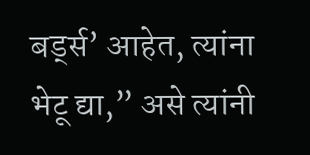बर्ड्स’ आहेत, त्यांना भेटू द्या,” असे त्यांनी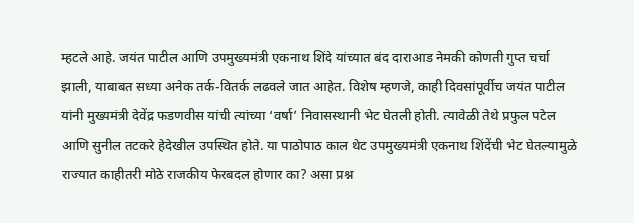म्हटले आहे. जयंत पाटील आणि उपमुख्यमंत्री एकनाथ शिंदे यांच्यात बंद दाराआड नेमकी कोणती गुप्त चर्चा झाली, याबाबत सध्या अनेक तर्क-वितर्क लढवले जात आहेत. विशेष म्हणजे, काही दिवसांपूर्वीच जयंत पाटील यांनी मुख्यमंत्री देवेंद्र फडणवीस यांची त्यांच्या ‘वर्षा’ निवासस्थानी भेट घेतली होती. त्यावेळी तेथे प्रफुल पटेल आणि सुनील तटकरे हेदेखील उपस्थित होते. या पाठोपाठ काल थेट उपमुख्यमंत्री एकनाथ शिंदेंची भेट घेतल्यामुळे राज्यात काहीतरी मोठे राजकीय फेरबदल होणार का? असा प्रश्न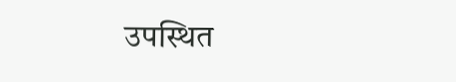उपस्थित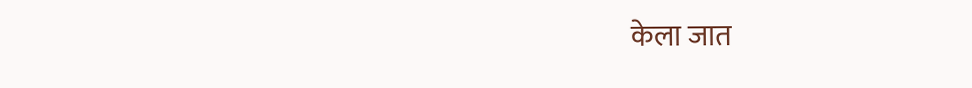केला जात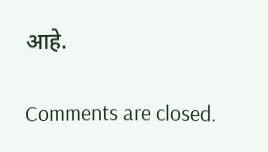आहे.

Comments are closed.